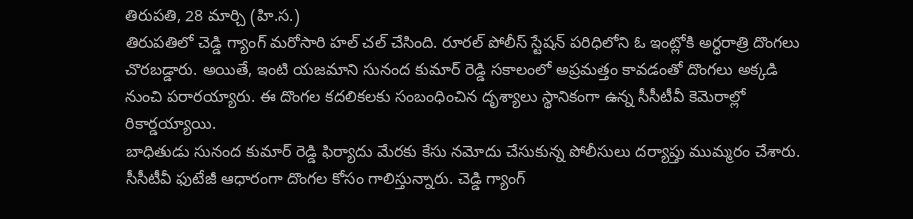తిరుపతి, 28 మార్చి (హి.స.)
తిరుపతిలో చెడ్డి గ్యాంగ్ మరోసారి హల్ చల్ చేసింది. రూరల్ పోలీస్ స్టేషన్ పరిధిలోని ఓ ఇంట్లోకి అర్ధరాత్రి దొంగలు చొరబడ్డారు. అయితే, ఇంటి యజమాని సునంద కుమార్ రెడ్డి సకాలంలో అప్రమత్తం కావడంతో దొంగలు అక్కడి నుంచి పరారయ్యారు. ఈ దొంగల కదలికలకు సంబంధించిన దృశ్యాలు స్థానికంగా ఉన్న సీసీటీవీ కెమెరాల్లో రికార్డయ్యాయి.
బాధితుడు సునంద కుమార్ రెడ్డి ఫిర్యాదు మేరకు కేసు నమోదు చేసుకున్న పోలీసులు దర్యాప్తు ముమ్మరం చేశారు. సీసీటీవీ ఫుటేజీ ఆధారంగా దొంగల కోసం గాలిస్తున్నారు. చెడ్డి గ్యాంగ్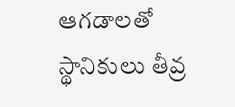ఆగడాలతో స్థానికులు తీవ్ర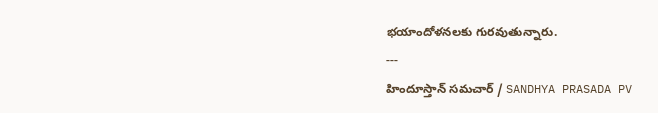భయాందోళనలకు గురవుతున్నారు.
---
హిందూస్తాన్ సమచార్ / SANDHYA PRASADA PV